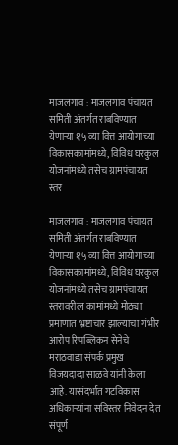माजलगाव : माजलगाव पंचायत समिती अंतर्गत राबविण्यात येणाऱ्या १५ व्या वित्त आयोगाच्या विकासकामांमध्ये, विविध घरकुल योजनांमध्ये तसेच ग्रामपंचायत स्तर

माजलगाव : माजलगाव पंचायत समिती अंतर्गत राबविण्यात येणाऱ्या १५ व्या वित्त आयोगाच्या विकासकामांमध्ये, विविध घरकुल योजनांमध्ये तसेच ग्रामपंचायत स्तरावरील कामांमध्ये मोठ्या प्रमाणात भ्रष्टाचार झाल्याचा गंभीर आरोप रिपब्लिकन सेनेचे मराठवाडा संपर्क प्रमुख विजयदादा साळवे यांनी केला आहे. यासंदर्भात गटविकास अधिकाऱ्यांना सविस्तर निवेदन देत संपूर्ण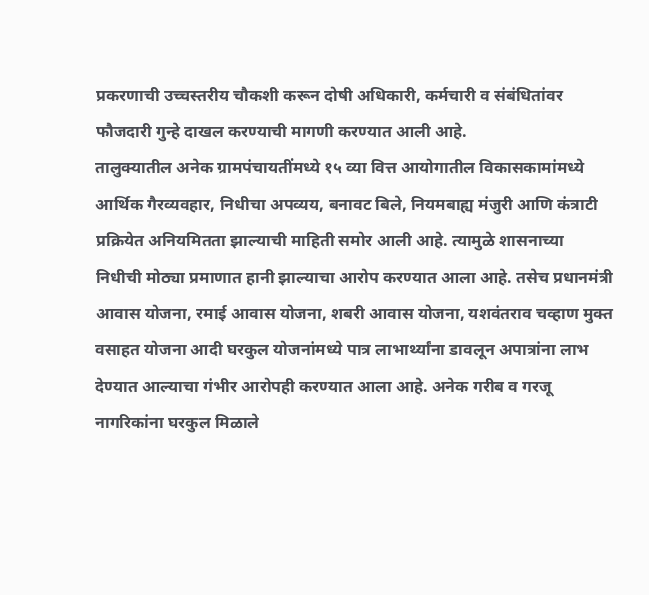प्रकरणाची उच्चस्तरीय चौकशी करून दोषी अधिकारी, कर्मचारी व संबंधितांवर फौजदारी गुन्हे दाखल करण्याची मागणी करण्यात आली आहे.
तालुक्यातील अनेक ग्रामपंचायतींमध्ये १५ व्या वित्त आयोगातील विकासकामांमध्ये आर्थिक गैरव्यवहार, निधीचा अपव्यय, बनावट बिले, नियमबाह्य मंजुरी आणि कंत्राटी प्रक्रियेत अनियमितता झाल्याची माहिती समोर आली आहे. त्यामुळे शासनाच्या निधीची मोठ्या प्रमाणात हानी झाल्याचा आरोप करण्यात आला आहे. तसेच प्रधानमंत्री आवास योजना, रमाई आवास योजना, शबरी आवास योजना, यशवंतराव चव्हाण मुक्त वसाहत योजना आदी घरकुल योजनांमध्ये पात्र लाभार्थ्यांना डावलून अपात्रांना लाभ देण्यात आल्याचा गंभीर आरोपही करण्यात आला आहे. अनेक गरीब व गरजू नागरिकांना घरकुल मिळाले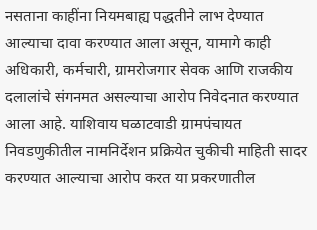नसताना काहींना नियमबाह्य पद्धतीने लाभ देण्यात आल्याचा दावा करण्यात आला असून, यामागे काही अधिकारी, कर्मचारी, ग्रामरोजगार सेवक आणि राजकीय दलालांचे संगनमत असल्याचा आरोप निवेदनात करण्यात आला आहे. याशिवाय घळाटवाडी ग्रामपंचायत निवडणुकीतील नामनिर्देशन प्रक्रियेत चुकीची माहिती सादर करण्यात आल्याचा आरोप करत या प्रकरणातील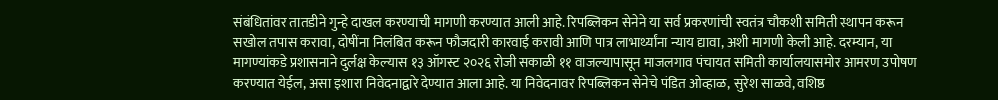संबंधितांवर तातडीने गुन्हे दाखल करण्याची मागणी करण्यात आली आहे. रिपब्लिकन सेनेने या सर्व प्रकरणांची स्वतंत्र चौकशी समिती स्थापन करून सखोल तपास करावा, दोषींना निलंबित करून फौजदारी कारवाई करावी आणि पात्र लाभार्थ्यांना न्याय द्यावा, अशी मागणी केली आहे. दरम्यान, या मागण्यांकडे प्रशासनाने दुर्लक्ष केल्यास १३ ऑगस्ट २०२६ रोजी सकाळी ११ वाजल्यापासून माजलगाव पंचायत समिती कार्यालयासमोर आमरण उपोषण करण्यात येईल, असा इशारा निवेदनाद्वारे देण्यात आला आहे. या निवेदनावर रिपब्लिकन सेनेचे पंडित ओव्हाळ, सुरेश साळवे, वशिष्ठ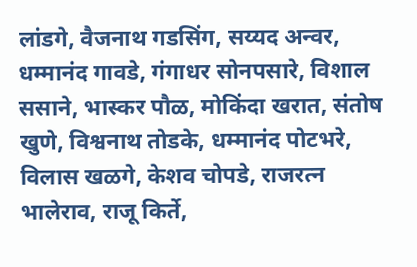लांडगे, वैजनाथ गडसिंग, सय्यद अन्वर, धम्मानंद गावडे, गंगाधर सोनपसारे, विशाल ससाने, भास्कर पौळ, मोकिंदा खरात, संतोष खुणे, विश्वनाथ तोडके, धम्मानंद पोटभरे, विलास खळगे, केशव चोपडे, राजरत्न भालेराव, राजू किर्ते,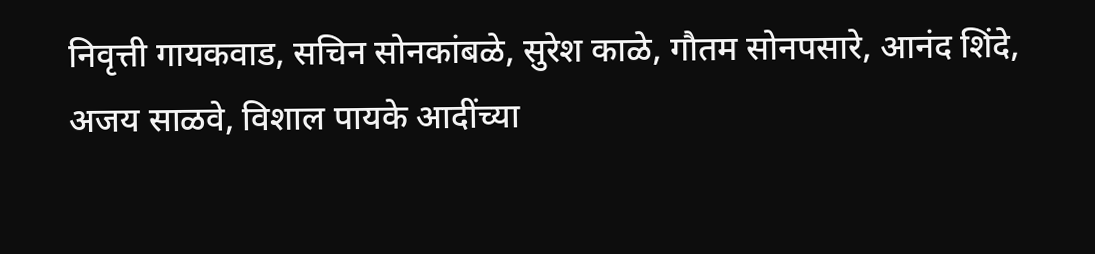निवृत्ती गायकवाड, सचिन सोनकांबळे, सुरेश काळे, गौतम सोनपसारे, आनंद शिंदे, अजय साळवे, विशाल पायके आदींच्या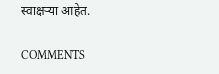स्वाक्षऱ्या आहेत.

COMMENTS